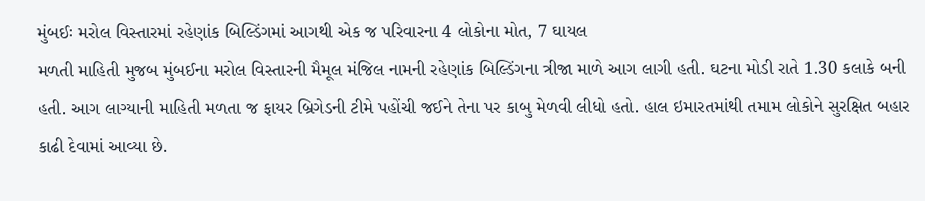મુંબઈઃ મરોલ વિસ્તારમાં રહેણાંક બિલ્ડિંગમાં આગથી એક જ પરિવારના 4 લોકોના મોત, 7 ઘાયલ
મળતી માહિતી મુજબ મુંબઈના મરોલ વિસ્તારની મૈમૂલ મંજિલ નામની રહેણાંક બિલ્ડિંગના ત્રીજા માળે આગ લાગી હતી. ઘટના મોડી રાતે 1.30 કલાકે બની હતી. આગ લાગ્યાની માહિતી મળતા જ ફાયર બ્રિગેડની ટીમે પહોંચી જઈને તેના પર કાબુ મેળવી લીધો હતો. હાલ ઇમારતમાંથી તમામ લોકોને સુરક્ષિત બહાર કાઢી દેવામાં આવ્યા છે.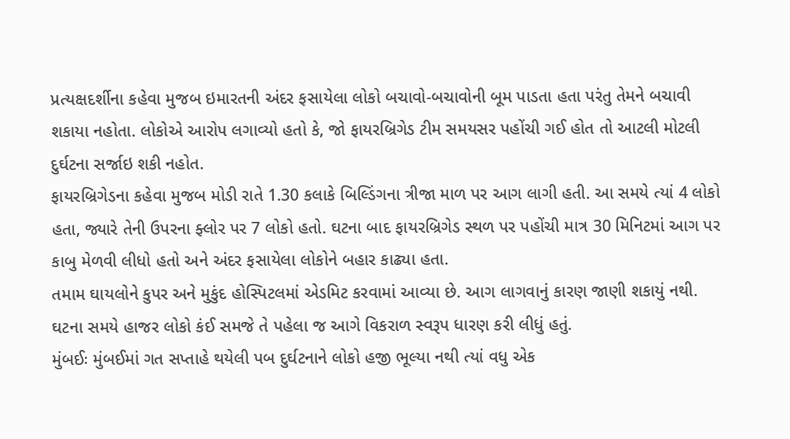પ્રત્યક્ષદર્શીના કહેવા મુજબ ઇમારતની અંદર ફસાયેલા લોકો બચાવો-બચાવોની બૂમ પાડતા હતા પરંતુ તેમને બચાવી શકાયા નહોતા. લોકોએ આરોપ લગાવ્યો હતો કે, જો ફાયરબ્રિગેડ ટીમ સમયસર પહોંચી ગઈ હોત તો આટલી મોટલી દુર્ઘટના સર્જાઇ શકી નહોત.
ફાયરબ્રિગેડના કહેવા મુજબ મોડી રાતે 1.30 કલાકે બિલ્ડિંગના ત્રીજા માળ પર આગ લાગી હતી. આ સમયે ત્યાં 4 લોકો હતા, જ્યારે તેની ઉપરના ફ્લોર પર 7 લોકો હતો. ઘટના બાદ ફાયરબ્રિગેડ સ્થળ પર પહોંચી માત્ર 30 મિનિટમાં આગ પર કાબુ મેળવી લીધો હતો અને અંદર ફસાયેલા લોકોને બહાર કાઢ્યા હતા.
તમામ ઘાયલોને કુપર અને મુકુંદ હોસ્પિટલમાં એડમિટ કરવામાં આવ્યા છે. આગ લાગવાનું કારણ જાણી શકાયું નથી. ઘટના સમયે હાજર લોકો કંઈ સમજે તે પહેલા જ આગે વિકરાળ સ્વરૂપ ધારણ કરી લીધું હતું.
મુંબઈઃ મુંબઈમાં ગત સપ્તાહે થયેલી પબ દુર્ઘટનાને લોકો હજી ભૂલ્યા નથી ત્યાં વધુ એક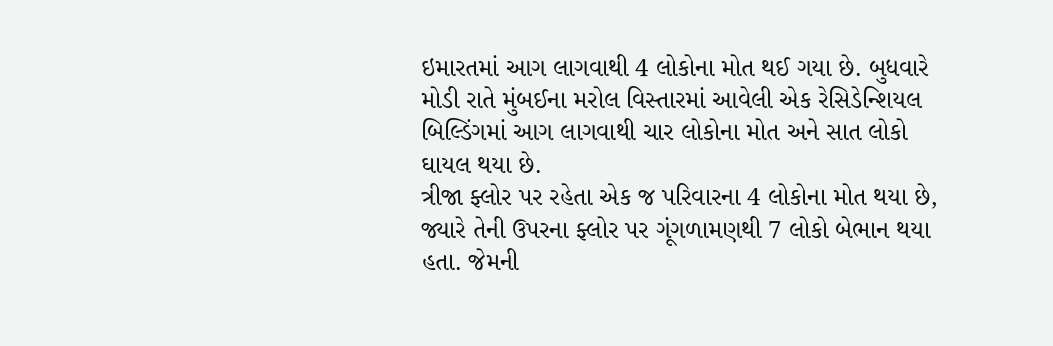ઇમારતમાં આગ લાગવાથી 4 લોકોના મોત થઈ ગયા છે. બુધવારે મોડી રાતે મુંબઈના મરોલ વિસ્તારમાં આવેલી એક રેસિડેન્શિયલ બિલ્ડિંગમાં આગ લાગવાથી ચાર લોકોના મોત અને સાત લોકો ઘાયલ થયા છે.
ત્રીજા ફ્લોર પર રહેતા એક જ પરિવારના 4 લોકોના મોત થયા છે, જ્યારે તેની ઉપરના ફ્લોર પર ગૂંગળામણથી 7 લોકો બેભાન થયા હતા. જેમની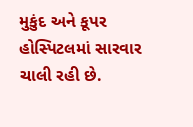મુકુંદ અને કૂપર હોસ્પિટલમાં સારવાર ચાલી રહી છે.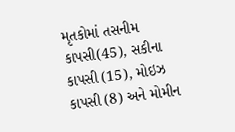મૃતકોમાં તસનીમ કાપસી(45), સકીના કાપસી (15), મોઇઝ કાપસી (8) અને મોમીન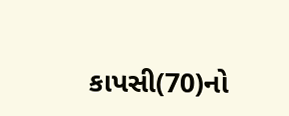કાપસી(70)નો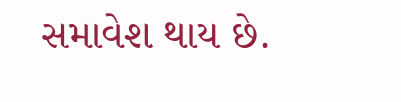સમાવેશ થાય છે.